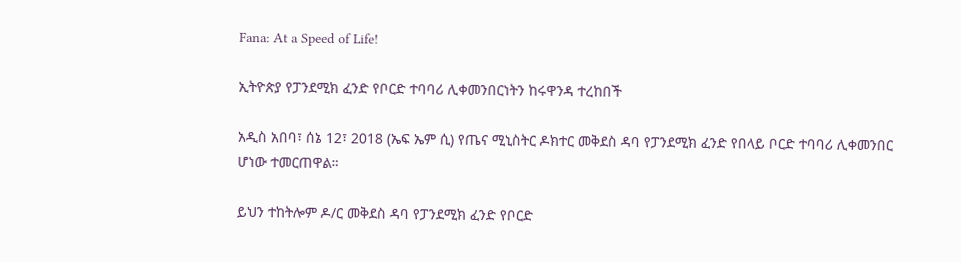Fana: At a Speed of Life!

ኢትዮጵያ የፓንደሚክ ፈንድ የቦርድ ተባባሪ ሊቀመንበርነትን ከሩዋንዳ ተረከበች

አዲስ አበባ፣ ሰኔ 12፣ 2018 (ኤፍ ኤም ሲ) የጤና ሚኒስትር ዶክተር መቅደስ ዳባ የፓንደሚክ ፈንድ የበላይ ቦርድ ተባባሪ ሊቀመንበር ሆነው ተመርጠዋል።

ይህን ተከትሎም ዶ/ር መቅደስ ዳባ የፓንደሚክ ፈንድ የቦርድ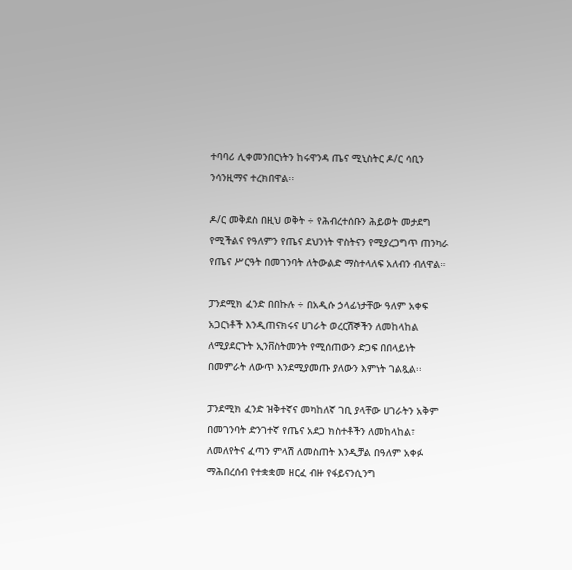ተባባሪ ሊቀመንበርነትን ከሩዋንዳ ጤና ሚኒስትር ዶ/ር ሳቢን ንሳንዚማና ተረክበዋል፡፡

ዶ/ር መቅደስ በዚህ ወቅት ÷ የሕብረተሰቡን ሕይወት መታደግ የሚችልና የዓለምን የጤና ደህንነት ዋስትናን የሚያረጋግጥ ጠንካራ የጤና ሥርዓት በመገንባት ለትውልድ ማስተላለፍ አለብን ብለዋል።

ፓንደሚክ ፈንድ በበኩሉ ÷ በአዲሱ ኃላፊነታቸው ዓለም አቀፍ አጋርነቶች እንዲጠናክሩና ሀገራት ወረርሽኞችን ለመከላከል ለሚያደርጉት ኢንቨስትመንት የሚሰጠውን ድጋፍ በበላይነት በመምራት ለውጥ እንደሚያመጡ ያለውን እምነት ገልጿል፡፡

ፓንደሚክ ፈንድ ዝቅተኛና መካከለኛ ገቢ ያላቸው ሀገራትን አቅም በመገንባት ድንገተኛ የጤና አደጋ ክስተቶችን ለመከላከል፣ ለመለየትና ፈጣን ምላሽ ለመስጠት እንዲቻል በዓለም አቀፉ ማሕበረሰብ የተቋቋመ ዘርፈ ብዙ የፋይናንሲንግ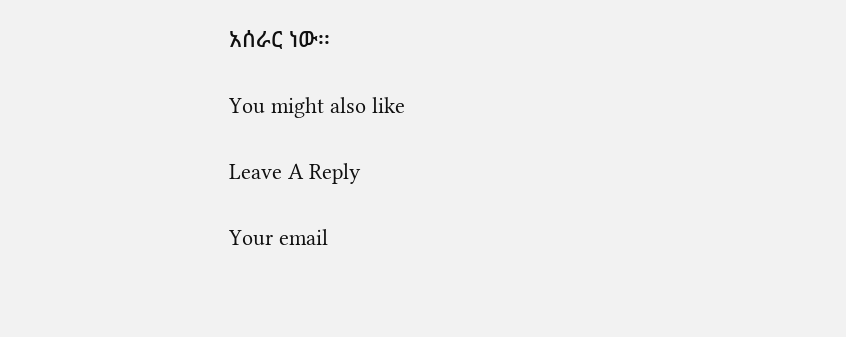አሰራር ነው፡፡

You might also like

Leave A Reply

Your email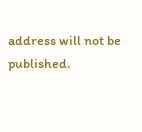address will not be published.